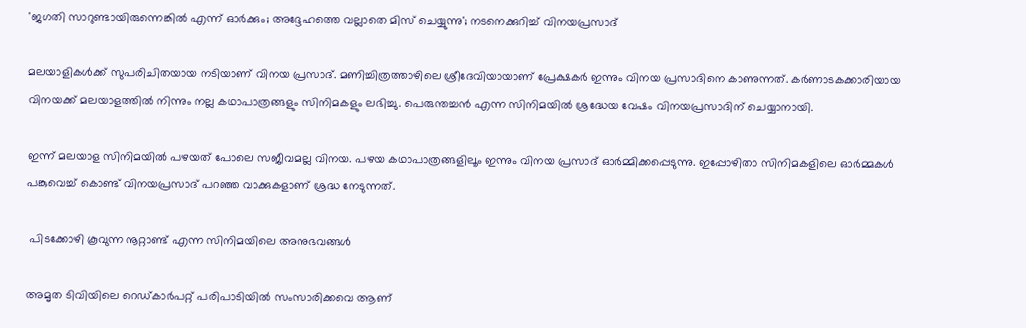'ജഗതി സാറുണ്ടായിരുന്നെങ്കിൽ എന്ന് ഓർക്കും; അദ്ദേഹത്തെ വല്ലാതെ മിസ് ചെയ്യുന്നു'; നടനെക്കുറിച്ച് വിനയപ്രസാദ്

മലയാളികൾക്ക് സുപരിചിതയായ നടിയാണ് വിനയ പ്രസാദ്. മണിച്ചിത്രത്താഴിലെ ശ്രീദേവിയായാണ് പ്രേക്ഷകർ ഇന്നും വിനയ പ്രസാദിനെ കാണുന്നത്. കർണാടകക്കാരിയായ വിനയക്ക് മലയാളത്തിൽ നിന്നും നല്ല കഥാപാത്രങ്ങളും സിനിമകളും ലഭിച്ചു. പെരുന്തച്ചൻ എന്ന സിനിമയിൽ ശ്രദ്ധേയ വേഷം വിനയപ്രസാദിന് ചെയ്യാനായി.

ഇന്ന് മലയാള സിനിമയിൽ പഴയത് പോലെ സജീവമല്ല വിനയ. പഴയ കഥാപാത്രങ്ങളിലൂം ഇന്നും വിനയ പ്രസാദ് ഓർമ്മിക്കപ്പെടുന്നു. ഇപ്പോഴിതാ സിനിമകളിലെ ഓർമ്മകൾ പങ്കുവെച്ച് കൊണ്ട് വിനയപ്രസാദ് പറഞ്ഞ വാക്കുകളാണ് ശ്രദ്ധ നേടുന്നത്.

 പിടക്കോഴി കൂവുന്ന നൂറ്റാണ്ട് എന്ന സിനിമയിലെ അനുഭവങ്ങൾ

അമൃത ടിവിയിലെ റെഡ്കാർപറ്റ് പരിപാടിയിൽ സംസാരിക്കവെ ആണ്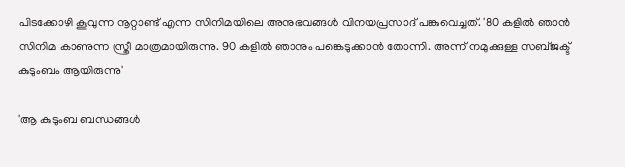പിടക്കോഴി കൂവുന്ന നൂറ്റാണ്ട് എന്ന സിനിമയിലെ അനുഭവങ്ങൾ വിനയപ്രസാദ് പങ്കുവെച്ചത്. '80 കളിൽ ഞാൻ സിനിമ കാണുന്ന സ്ത്രീ മാത്രമായിരുന്നു. 90 കളിൽ ഞാനും പങ്കെടുക്കാൻ തോന്നി. അന്ന് നമുക്കുള്ള സബ്ജക്ട് കുടുംബം ആയിരുന്നു'

'ആ കുടുംബ ബന്ധങ്ങൾ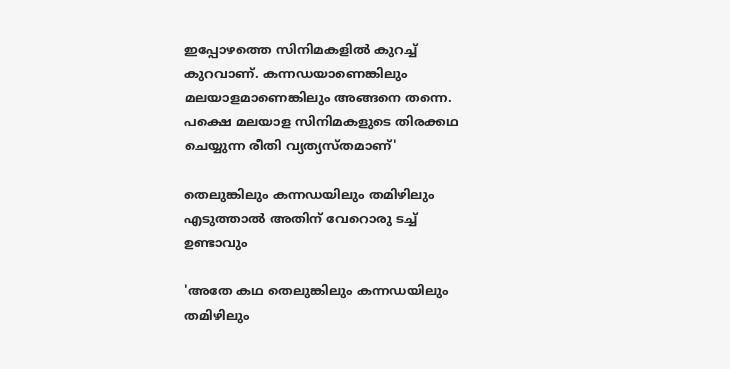ഇപ്പോഴത്തെ സിനിമകളിൽ കുറച്ച് കുറവാണ്. കന്നഡയാണെങ്കിലും മലയാളമാണെങ്കിലും അങ്ങനെ തന്നെ. പക്ഷെ മലയാള സിനിമകളുടെ തിരക്കഥ ചെയ്യുന്ന രീതി വ്യത്യസ്തമാണ്'

തെലുങ്കിലും കന്നഡയിലും തമിഴിലും എടുത്താൽ അതിന് വേറൊരു ടച്ച് ഉണ്ടാവും

'അതേ കഥ തെലുങ്കിലും കന്നഡയിലും തമിഴിലും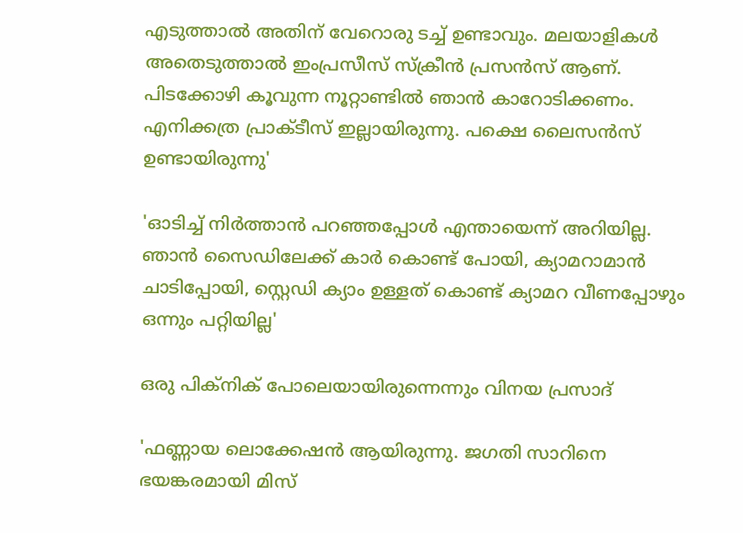എടുത്താൽ അതിന് വേറൊരു ടച്ച് ഉണ്ടാവും. മലയാളികൾ അതെടുത്താൽ ഇംപ്രസീസ് സ്ക്രീൻ പ്രസൻസ് ആണ്. പിടക്കോഴി കൂവുന്ന നൂറ്റാണ്ടിൽ ഞാൻ കാറോടിക്കണം. എനിക്കത്ര പ്രാക്ടീസ് ഇല്ലായിരുന്നു. പക്ഷെ ലൈസൻസ് ഉണ്ടായിരുന്നു'

'ഓടിച്ച് നിർത്താൻ പറഞ്ഞപ്പോൾ എന്തായെന്ന് അറിയില്ല. ഞാൻ സൈഡിലേക്ക് കാർ കൊണ്ട് പോയി, ക്യാമറാമാൻ ചാടിപ്പോയി, സ്റ്റെഡി ക്യാം ഉള്ളത് കൊണ്ട് ക്യാമറ വീണപ്പോഴും ഒന്നും പറ്റിയില്ല'

ഒരു പിക്നിക് പോലെയായിരുന്നെന്നും വിനയ പ്രസാദ്

'ഫണ്ണായ ലൊക്കേഷൻ ആയിരുന്നു. ജഗതി സാറിനെ ഭയങ്കരമായി മിസ്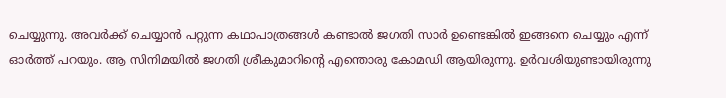ചെയ്യുന്നു. അവർക്ക് ചെയ്യാൻ പറ്റുന്ന കഥാപാത്രങ്ങൾ കണ്ടാൽ ജഗതി സാർ ഉണ്ടെങ്കിൽ ഇങ്ങനെ ചെയ്യും എന്ന് ഓർത്ത് പറയും. ആ സിനിമയിൽ ജഗതി ശ്രീകുമാറിന്റെ എന്തൊരു കോമഡി ആയിരുന്നു. ഉർവശിയുണ്ടായിരുന്നു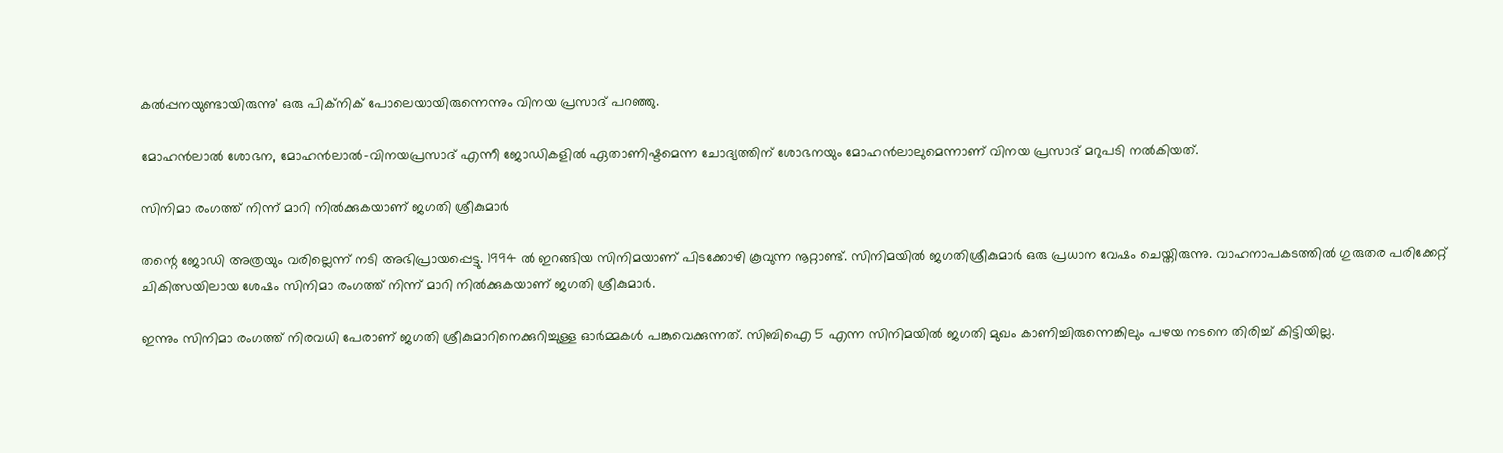കൽപ്പനയുണ്ടായിരുന്നു' ഒരു പിക്നിക് പോലെയായിരുന്നെന്നും വിനയ പ്രസാദ് പറഞ്ഞു.

മോഹൻലാൽ ശോഭന, മോഹൻലാൽ-വിനയപ്രസാദ് എന്നീ ജോഡികളിൽ ഏതാണിഷ്ടമെന്ന ചോദ്യത്തിന് ശോഭനയും മോഹൻലാലുമെന്നാണ് വിനയ പ്രസാദ് മറുപടി നൽകിയത്.

സിനിമാ രംഗത്ത് നിന്ന് മാറി നിൽക്കുകയാണ് ജഗതി ശ്രീകുമാർ

തന്റെ ജോഡി അത്രയും വരില്ലെന്ന് നടി അഭിപ്രായപ്പെട്ടു. 1994 ൽ ഇറങ്ങിയ സിനിമയാണ് പിടക്കോഴി കൂവുന്ന നൂറ്റാണ്ട്. സിനിമയിൽ ജഗതിശ്രീകുമാർ ഒരു പ്രധാന വേഷം ചെയ്തിരുന്നു. വാഹനാപകടത്തിൽ ഗുരുതര പരിക്കേറ്റ് ചികിത്സയിലായ ശേഷം സിനിമാ രംഗത്ത് നിന്ന് മാറി നിൽക്കുകയാണ് ജഗതി ശ്രീകുമാർ.

ഇന്നും സിനിമാ രംഗത്ത് നിരവധി പേരാണ് ജഗതി ശ്രീകുമാറിനെക്കുറിച്ചുള്ള ഓർമ്മകൾ പങ്കുവെക്കുന്നത്. സിബിഐ 5 എന്ന സിനിമയിൽ ജഗതി മുഖം കാണിച്ചിരുന്നെങ്കിലും പഴയ നടനെ തിരിച്ച് കിട്ടിയില്ല.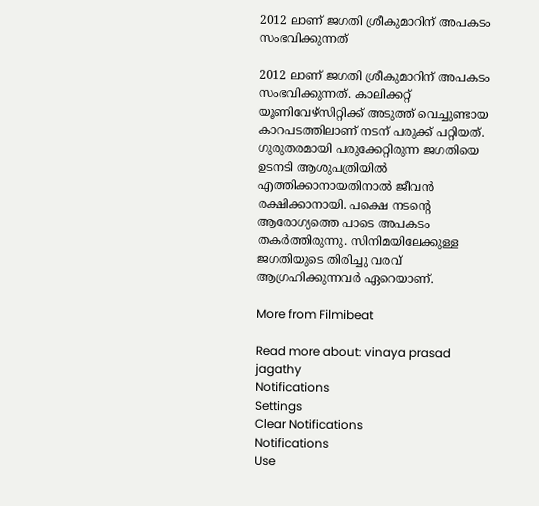2012 ലാണ് ജഗതി ശ്രീകുമാറിന് അപകടം സംഭവിക്കുന്നത്

2012 ലാണ് ജഗതി ശ്രീകുമാറിന് അപകടം സംഭവിക്കുന്നത്. കാലിക്കറ്റ് യൂണിവേഴ്സിറ്റിക്ക് അടുത്ത് വെച്ചുണ്ടായ കാറപടത്തിലാണ് നടന് പരുക്ക് പറ്റിയത്. ഗുരുതരമായി പരുക്കേറ്റിരുന്ന ജഗതിയെ ഉടനടി ആശുപത്രിയിൽ എത്തിക്കാനായതിനാൽ ജീവൻ രക്ഷിക്കാനായി. പക്ഷെ നടന്റെ ആരോഗ്യത്തെ പാടെ അപകടം തകർത്തിരുന്നു. സിനിമയിലേക്കുള്ള ജഗതിയുടെ തിരിച്ചു വരവ് ആഗ്രഹിക്കുന്ന‌വർ ഏറെയാണ്.

More from Filmibeat

Read more about: vinaya prasad jagathy
Notifications
Settings
Clear Notifications
Notifications
Use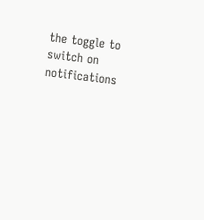the toggle to switch on notifications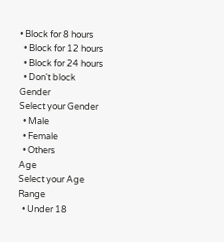• Block for 8 hours
  • Block for 12 hours
  • Block for 24 hours
  • Don't block
Gender
Select your Gender
  • Male
  • Female
  • Others
Age
Select your Age Range
  • Under 18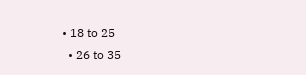• 18 to 25
  • 26 to 35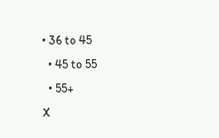• 36 to 45
  • 45 to 55
  • 55+
X